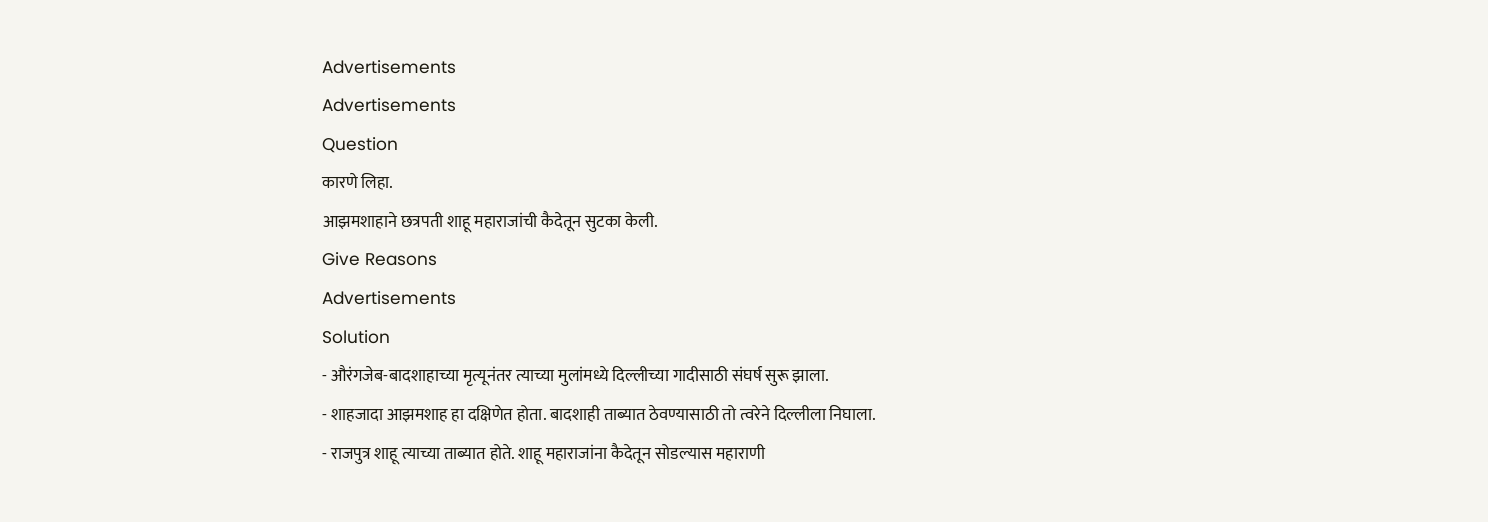Advertisements
Advertisements
Question
कारणे लिहा.
आझमशाहाने छत्रपती शाहू महाराजांची कैदेतून सुटका केली.
Give Reasons
Advertisements
Solution
- औरंगजेब-बादशाहाच्या मृत्यूनंतर त्याच्या मुलांमध्ये दिल्लीच्या गादीसाठी संघर्ष सुरू झाला.
- शाहजादा आझमशाह हा दक्षिणेत होता. बादशाही ताब्यात ठेवण्यासाठी तो त्वरेने दिल्लीला निघाला.
- राजपुत्र शाहू त्याच्या ताब्यात होते. शाहू महाराजांना कैदेतून सोडल्यास महाराणी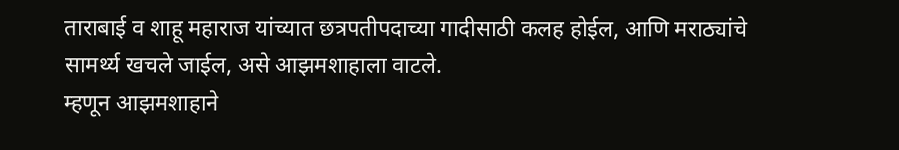ताराबाई व शाहू महाराज यांच्यात छत्रपतीपदाच्या गादीसाठी कलह होईल, आणि मराठ्यांचे सामर्थ्य खचले जाईल, असे आझमशाहाला वाटले.
म्हणून आझमशाहाने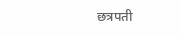छत्रपती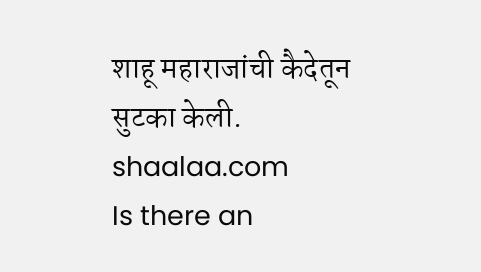शाहू महाराजांची कैदेतून सुटका केली.
shaalaa.com
Is there an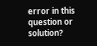error in this question or solution?